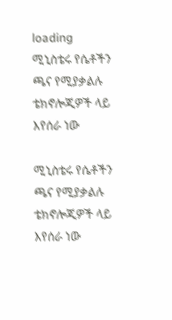loading
ሚኒስቴሩ የሴቶችን ጫና የሚያቃልሉ ቴክኖሎጂዎች ላይ እየሰራ ነው

ሚኒስቴሩ የሴቶችን ጫና የሚያቃልሉ ቴክኖሎጂዎች ላይ እየሰራ ነው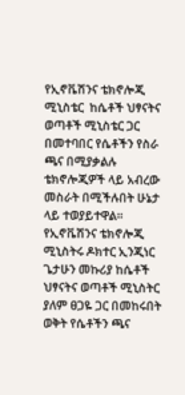የኢኖቬሽንና ቴክኖሎጂ ሚኒስቴር  ከሴቶች ህፃናትና ወጣቶች ሚኒስቴር ጋር በመተባበር የሴቶችን የስራ ጫና በሚያቃልሉ ቴክኖሎጂዎች ላይ አብረው መስራት በሚችሉበት ሁኔታ ላይ ተወያይተዋል።
የኢኖቬሽንና ቴክኖሎጂ ሚኒስትሩ ዶክተር ኢንጂነር  ጌታሁን መኩሪያ ከሴቶች ህፃናትና ወጣቶች ሚኒስትር  ያለም ፀጋዬ ጋር በመከሩበት ወቅት የሴቶችን ጫና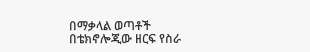በማቃላል ወጣቶች በቴክኖሎጂው ዘርፍ የስራ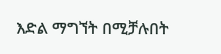እድል ማግኘት በሚቻሉበት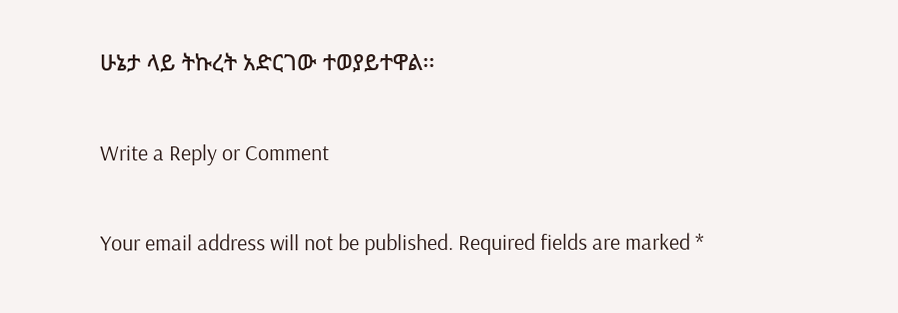ሁኔታ ላይ ትኩረት አድርገው ተወያይተዋል፡፡

Write a Reply or Comment

Your email address will not be published. Required fields are marked *